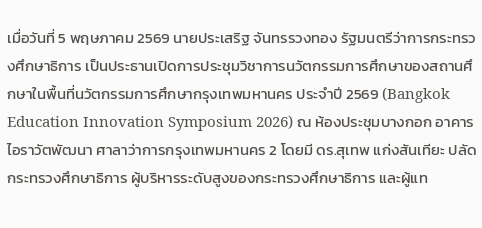เมื่อวันที่ 5 พฤษภาคม 2569 นายประเสริฐ จันทรรวงทอง รัฐมนตรีว่าการกระทรวงศึกษาธิการ เป็นประธานเปิดการประชุมวิชาการนวัตกรรมการศึกษาของสถานศึกษาในพื้นที่นวัตกรรมการศึกษากรุงเทพมหานคร ประจำปี 2569 (Bangkok Education Innovation Symposium 2026) ณ ห้องประชุมบางกอก อาคารไอราวัตพัฒนา ศาลาว่าการกรุงเทพมหานคร 2 โดยมี ดร.สุเทพ แก่งสันเทียะ ปลัดกระทรวงศึกษาธิการ ผู้บริหารระดับสูงของกระทรวงศึกษาธิการ และผู้แท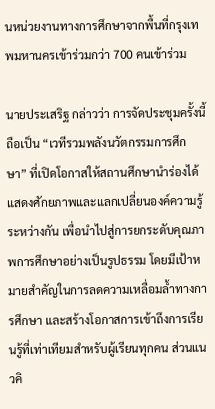นหน่วยงานทางการศึกษาจากพื้นที่กรุงเทพมหานครเข้าร่วมกว่า 700 คนเข้าร่วม

นายประเสริฐ กล่าวว่า การจัดประชุมครั้งนี้ถือเป็น “เวทีรวมพลังนวัตกรรมการศึกษา” ที่เปิดโอกาสให้สถานศึกษานำร่องได้แสดงศักยภาพและแลกเปลี่ยนองค์ความรู้ระหว่างกัน เพื่อนำไปสู่การยกระดับคุณภาพการศึกษาอย่างเป็นรูปธรรม โดยมีเป้าหมายสำคัญในการลดความเหลื่อมล้ำทางการศึกษา และสร้างโอกาสการเข้าถึงการเรียนรู้ที่เท่าเทียมสำหรับผู้เรียนทุกคน ส่วนแนวคิ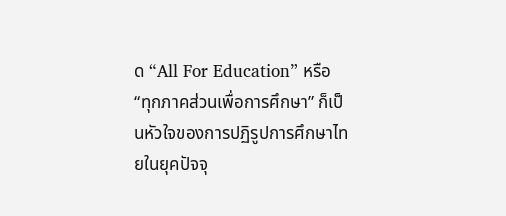ด “All For Education” หรือ “ทุกภาคส่วนเพื่อการศึกษา” ก็เป็นหัวใจของการปฏิรูปการศึกษาไทยในยุคปัจจุ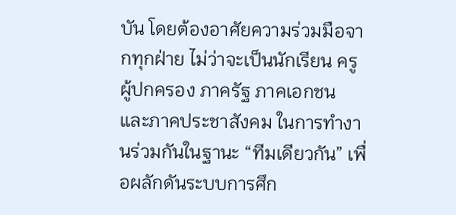บัน โดยต้องอาศัยความร่วมมือจากทุกฝ่าย ไม่ว่าจะเป็นนักเรียน ครู ผู้ปกครอง ภาครัฐ ภาคเอกชน และภาคประชาสังคม ในการทำงานร่วมกันในฐานะ “ทีมเดียวกัน” เพื่อผลักดันระบบการศึก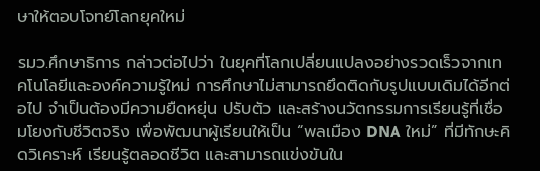ษาให้ตอบโจทย์โลกยุคใหม่

รมว.ศึกษาธิการ กล่าวต่อไปว่า ในยุคที่โลกเปลี่ยนแปลงอย่างรวดเร็วจากเทคโนโลยีและองค์ความรู้ใหม่ การศึกษาไม่สามารถยึดติดกับรูปแบบเดิมได้อีกต่อไป จำเป็นต้องมีความยืดหยุ่น ปรับตัว และสร้างนวัตกรรมการเรียนรู้ที่เชื่อมโยงกับชีวิตจริง เพื่อพัฒนาผู้เรียนให้เป็น “พลเมือง DNA ใหม่” ที่มีทักษะคิดวิเคราะห์ เรียนรู้ตลอดชีวิต และสามารถแข่งขันใน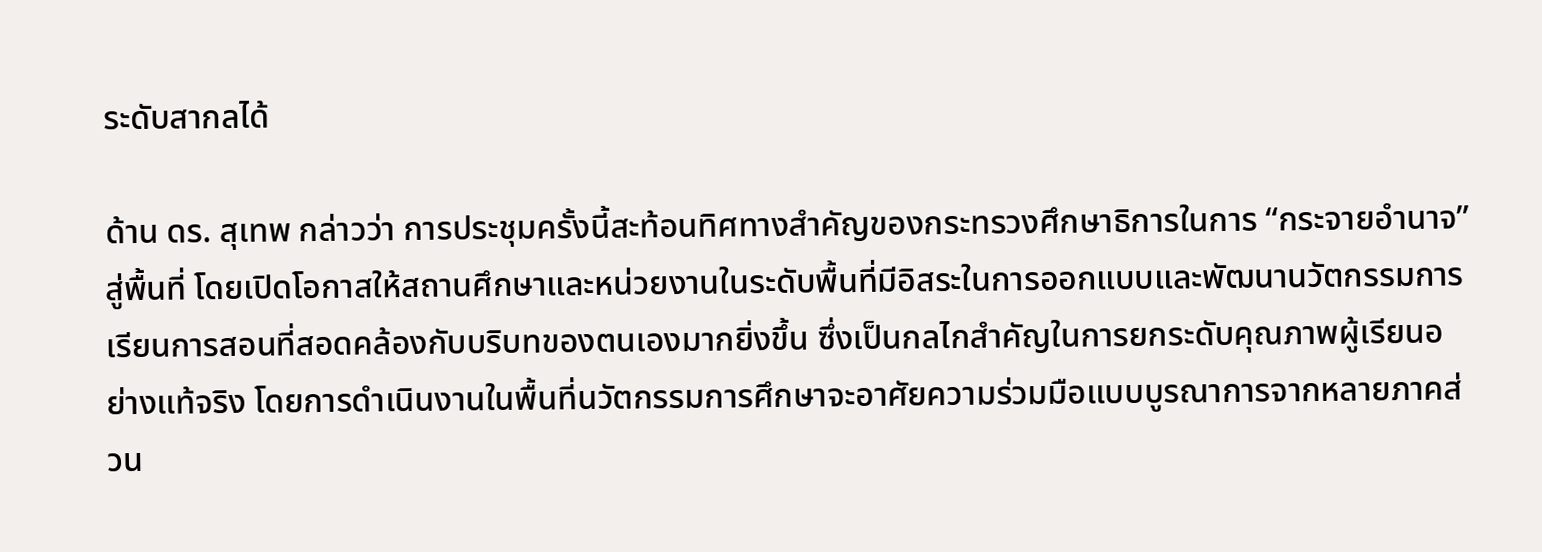ระดับสากลได้

ด้าน ดร. สุเทพ กล่าวว่า การประชุมครั้งนี้สะท้อนทิศทางสำคัญของกระทรวงศึกษาธิการในการ “กระจายอำนาจ” สู่พื้นที่ โดยเปิดโอกาสให้สถานศึกษาและหน่วยงานในระดับพื้นที่มีอิสระในการออกแบบและพัฒนานวัตกรรมการเรียนการสอนที่สอดคล้องกับบริบทของตนเองมากยิ่งขึ้น ซึ่งเป็นกลไกสำคัญในการยกระดับคุณภาพผู้เรียนอย่างแท้จริง โดยการดำเนินงานในพื้นที่นวัตกรรมการศึกษาจะอาศัยความร่วมมือแบบบูรณาการจากหลายภาคส่วน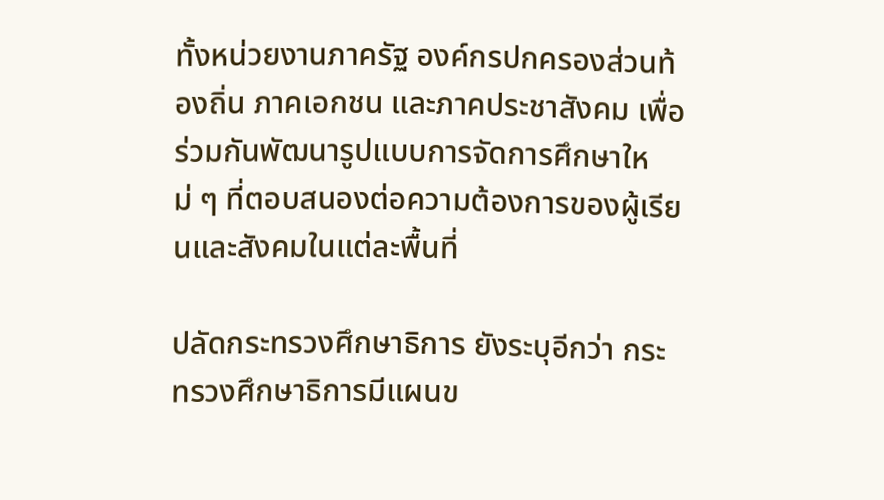ทั้งหน่วยงานภาครัฐ องค์กรปกครองส่วนท้องถิ่น ภาคเอกชน และภาคประชาสังคม เพื่อร่วมกันพัฒนารูปแบบการจัดการศึกษาใหม่ ๆ ที่ตอบสนองต่อความต้องการของผู้เรียนและสังคมในแต่ละพื้นที่

ปลัดกระทรวงศึกษาธิการ ยังระบุอีกว่า กระทรวงศึกษาธิการมีแผนข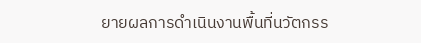ยายผลการดำเนินงานพื้นที่นวัตกรร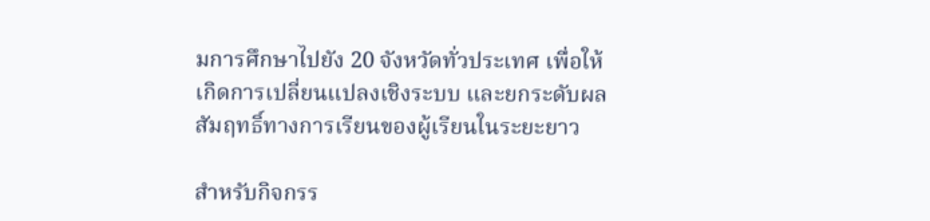มการศึกษาไปยัง 20 จังหวัดทั่วประเทศ เพื่อให้เกิดการเปลี่ยนแปลงเชิงระบบ และยกระดับผลสัมฤทธิ์ทางการเรียนของผู้เรียนในระยะยาว

สำหรับกิจกรร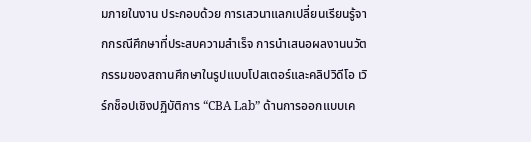มภายในงาน ประกอบด้วย การเสวนาแลกเปลี่ยนเรียนรู้จากกรณีศึกษาที่ประสบความสำเร็จ การนำเสนอผลงานนวัตกรรมของสถานศึกษาในรูปแบบโปสเตอร์และคลิปวิดีโอ เวิร์กช็อปเชิงปฏิบัติการ “CBA Lab” ด้านการออกแบบเค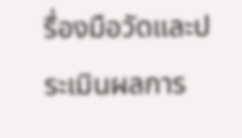รื่องมือวัดและประเมินผลการ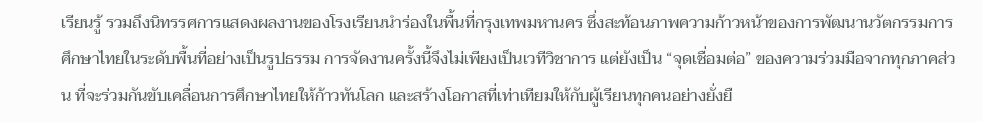เรียนรู้ รวมถึงนิทรรศการแสดงผลงานของโรงเรียนนำร่องในพื้นที่กรุงเทพมหานคร ซึ่งสะท้อนภาพความก้าวหน้าของการพัฒนานวัตกรรมการศึกษาไทยในระดับพื้นที่อย่างเป็นรูปธรรม การจัดงานครั้งนี้จึงไม่เพียงเป็นเวทีวิชาการ แต่ยังเป็น “จุดเชื่อมต่อ” ของความร่วมมือจากทุกภาคส่วน ที่จะร่วมกันขับเคลื่อนการศึกษาไทยให้ก้าวทันโลก และสร้างโอกาสที่เท่าเทียมให้กับผู้เรียนทุกคนอย่างยั่งยื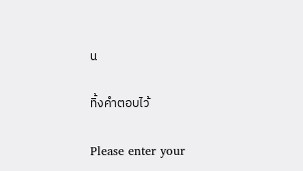น

ทิ้งคำตอบไว้

Please enter your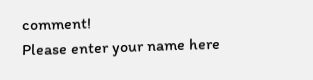comment!
Please enter your name here